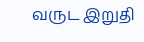வருட இறுதி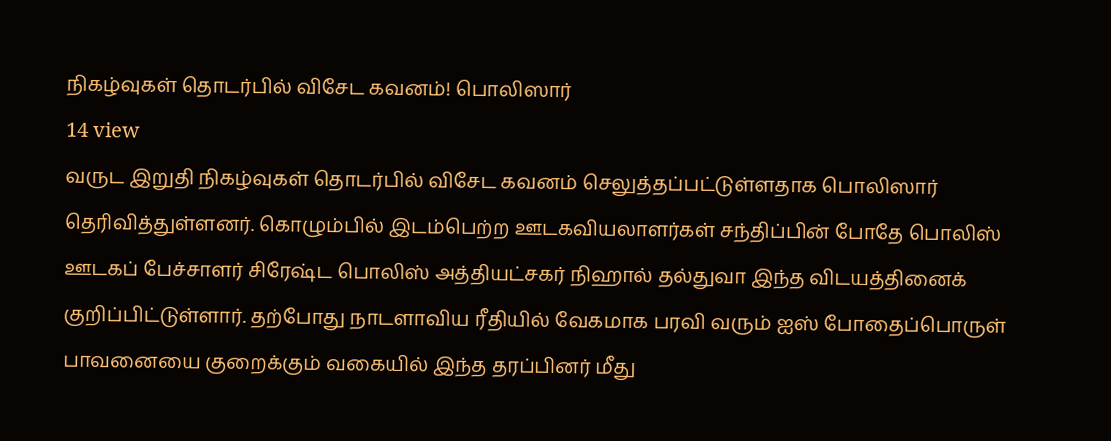நிகழ்வுகள் தொடர்பில் விசேட கவனம்! பொலிஸார்
14 view
வருட இறுதி நிகழ்வுகள் தொடர்பில் விசேட கவனம் செலுத்தப்பட்டுள்ளதாக பொலிஸார் தெரிவித்துள்ளனர். கொழும்பில் இடம்பெற்ற ஊடகவியலாளர்கள் சந்திப்பின் போதே பொலிஸ் ஊடகப் பேச்சாளர் சிரேஷ்ட பொலிஸ் அத்தியட்சகர் நிஹால் தல்துவா இந்த விடயத்தினைக் குறிப்பிட்டுள்ளார். தற்போது நாடளாவிய ரீதியில் வேகமாக பரவி வரும் ஐஸ் போதைப்பொருள் பாவனையை குறைக்கும் வகையில் இந்த தரப்பினர் மீது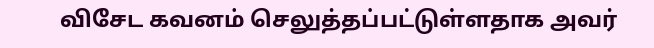விசேட கவனம் செலுத்தப்பட்டுள்ளதாக அவர்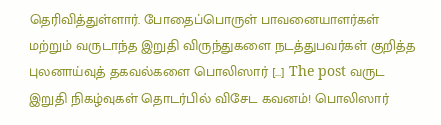தெரிவித்துள்ளார். போதைப்பொருள் பாவனையாளர்கள் மற்றும் வருடாந்த இறுதி விருந்துகளை நடத்துபவர்கள் குறித்த புலனாய்வுத் தகவல்களை பொலிஸார் […] The post வருட இறுதி நிகழ்வுகள் தொடர்பில் விசேட கவனம்! பொலிஸார்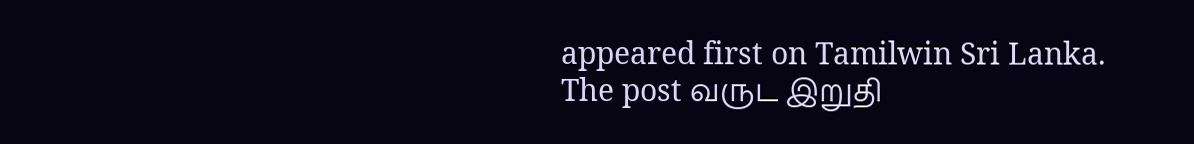appeared first on Tamilwin Sri Lanka.
The post வருட இறுதி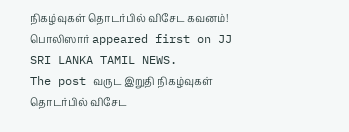நிகழ்வுகள் தொடர்பில் விசேட கவனம்! பொலிஸார் appeared first on JJ SRI LANKA TAMIL NEWS.
The post வருட இறுதி நிகழ்வுகள் தொடர்பில் விசேட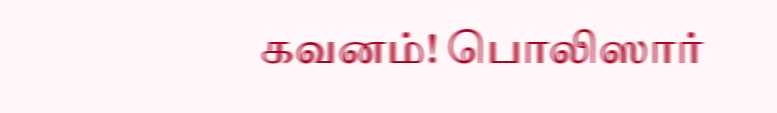கவனம்! பொலிஸார்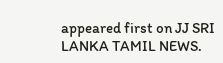appeared first on JJ SRI LANKA TAMIL NEWS.